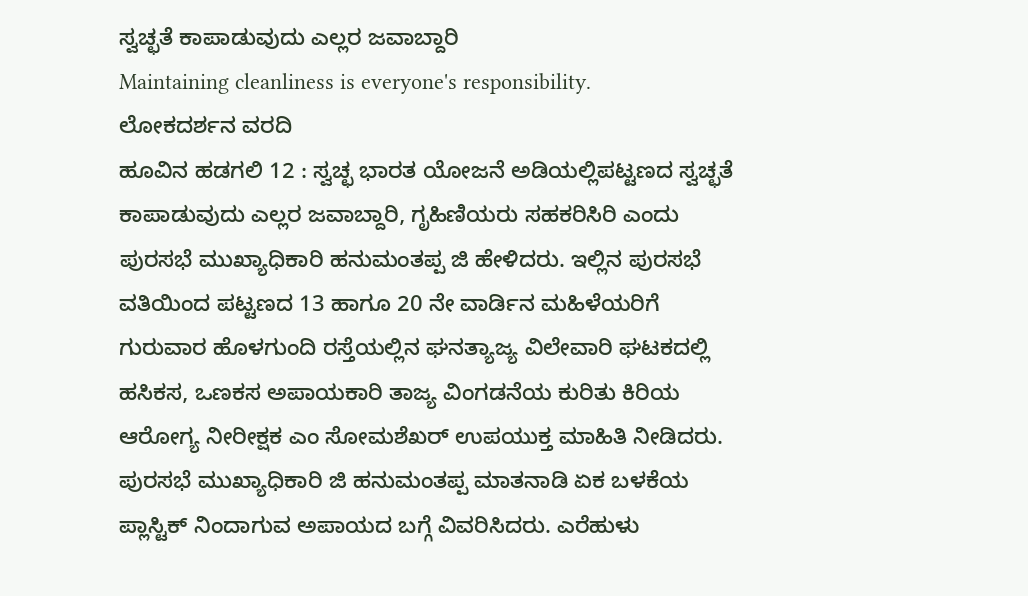ಸ್ವಚ್ಛತೆ ಕಾಪಾಡುವುದು ಎಲ್ಲರ ಜವಾಬ್ದಾರಿ
Maintaining cleanliness is everyone's responsibility.
ಲೋಕದರ್ಶನ ವರದಿ
ಹೂವಿನ ಹಡಗಲಿ 12 : ಸ್ವಚ್ಛ ಭಾರತ ಯೋಜನೆ ಅಡಿಯಲ್ಲಿಪಟ್ಟಣದ ಸ್ವಚ್ಛತೆ ಕಾಪಾಡುವುದು ಎಲ್ಲರ ಜವಾಬ್ದಾರಿ, ಗೃಹಿಣಿಯರು ಸಹಕರಿಸಿರಿ ಎಂದು ಪುರಸಭೆ ಮುಖ್ಯಾಧಿಕಾರಿ ಹನುಮಂತಪ್ಪ ಜಿ ಹೇಳಿದರು. ಇಲ್ಲಿನ ಪುರಸಭೆ ವತಿಯಿಂದ ಪಟ್ಟಣದ 13 ಹಾಗೂ 20 ನೇ ವಾರ್ಡಿನ ಮಹಿಳೆಯರಿಗೆ ಗುರುವಾರ ಹೊಳಗುಂದಿ ರಸ್ತೆಯಲ್ಲಿನ ಘನತ್ಯಾಜ್ಯ ವಿಲೇವಾರಿ ಘಟಕದಲ್ಲಿ ಹಸಿಕಸ, ಒಣಕಸ ಅಪಾಯಕಾರಿ ತಾಜ್ಯ ವಿಂಗಡನೆಯ ಕುರಿತು ಕಿರಿಯ ಆರೋಗ್ಯ ನೀರೀಕ್ಷಕ ಎಂ ಸೋಮಶೆಖರ್ ಉಪಯುಕ್ತ ಮಾಹಿತಿ ನೀಡಿದರು.
ಪುರಸಭೆ ಮುಖ್ಯಾಧಿಕಾರಿ ಜಿ ಹನುಮಂತಪ್ಪ ಮಾತನಾಡಿ ಏಕ ಬಳಕೆಯ ಪ್ಲಾಸ್ಟಿಕ್ ನಿಂದಾಗುವ ಅಪಾಯದ ಬಗ್ಗೆ ವಿವರಿಸಿದರು. ಎರೆಹುಳು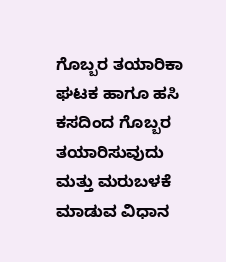ಗೊಬ್ಬರ ತಯಾರಿಕಾ ಘಟಕ ಹಾಗೂ ಹಸಿ ಕಸದಿಂದ ಗೊಬ್ಬರ ತಯಾರಿಸುವುದು ಮತ್ತು ಮರುಬಳಕೆ ಮಾಡುವ ವಿಧಾನ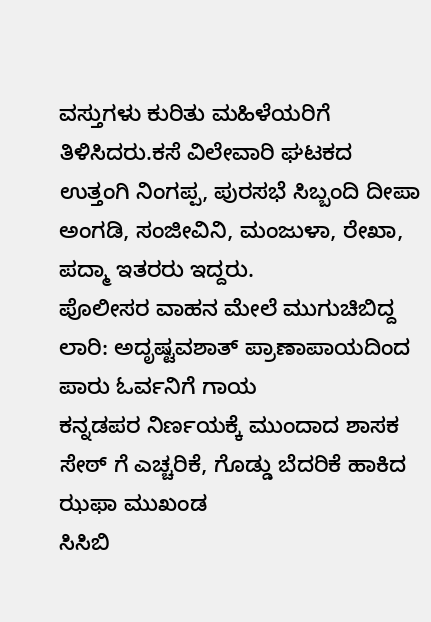ವಸ್ತುಗಳು ಕುರಿತು ಮಹಿಳೆಯರಿಗೆ ತಿಳಿಸಿದರು.ಕಸೆ ವಿಲೇವಾರಿ ಘಟಕದ ಉತ್ತಂಗಿ ನಿಂಗಪ್ಪ, ಪುರಸಭೆ ಸಿಬ್ಬಂದಿ ದೀಪಾ ಅಂಗಡಿ, ಸಂಜೀವಿನಿ, ಮಂಜುಳಾ, ರೇಖಾ, ಪದ್ಮಾ ಇತರರು ಇದ್ದರು.
ಪೊಲೀಸರ ವಾಹನ ಮೇಲೆ ಮುಗುಚಿಬಿದ್ದ ಲಾರಿ: ಅದೃಷ್ಟವಶಾತ್ ಪ್ರಾಣಾಪಾಯದಿಂದ ಪಾರು ಓರ್ವನಿಗೆ ಗಾಯ
ಕನ್ನಡಪರ ನಿರ್ಣಯಕ್ಕೆ ಮುಂದಾದ ಶಾಸಕ ಸೇಠ್ ಗೆ ಎಚ್ಚರಿಕೆ, ಗೊಡ್ಡು ಬೆದರಿಕೆ ಹಾಕಿದ ಝಫಾ ಮುಖಂಡ
ಸಿಸಿಬಿ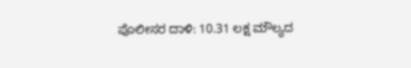ಪೊಲೀಸರ ದಾಳಿ: 10.31 ಲಕ್ಷ ಮೌಲ್ಯದ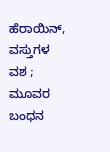ಹೆರಾಯಿನ್, ವಸ್ತುಗಳ ವಶ ; ಮೂವರ ಬಂಧನ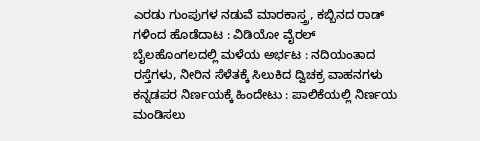ಎರಡು ಗುಂಪುಗಳ ನಡುವೆ ಮಾರಕಾಸ್ತ್ರ, ಕಬ್ಬಿನದ ರಾಡ್ ಗಳಿಂದ ಹೊಡೆದಾಟ : ವಿಡಿಯೋ ವೈರಲ್
ಬೈಲಹೊಂಗಲದಲ್ಲಿ ಮಳೆಯ ಅರ್ಭಟ : ನದಿಯಂತಾದ ರಸ್ತೆಗಳು, ನೀರಿನ ಸೆಳೆತಕ್ಕೆ ಸಿಲುಕಿದ ದ್ವಿಚಕ್ರ ವಾಹನಗಳು
ಕನ್ನಡಪರ ನಿರ್ಣಯಕ್ಕೆ ಹಿಂದೇಟು : ಪಾಲಿಕೆಯಲ್ಲಿ ನಿರ್ಣಯ ಮಂಡಿಸಲು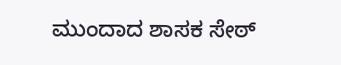ಮುಂದಾದ ಶಾಸಕ ಸೇಠ್